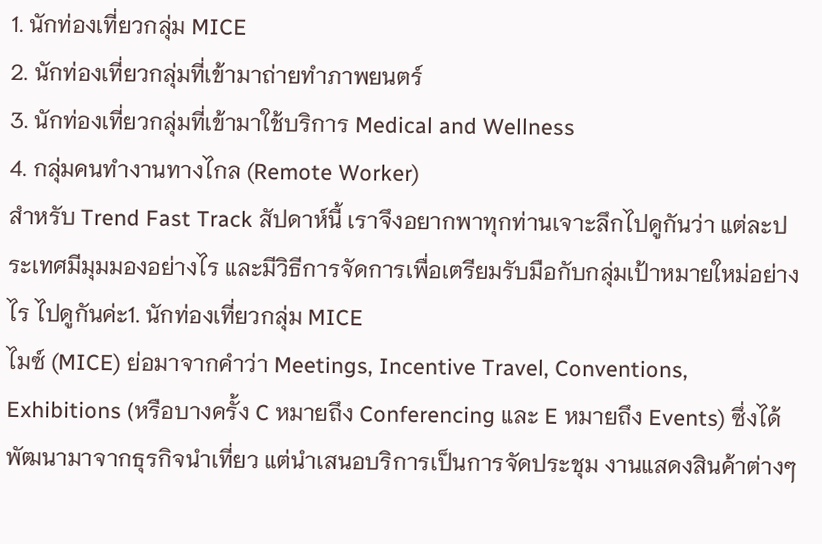1. นักท่องเที่ยวกลุ่ม MICE
2. นักท่องเที่ยวกลุ่มที่เข้ามาถ่ายทำภาพยนตร์
3. นักท่องเที่ยวกลุ่มที่เข้ามาใช้บริการ Medical and Wellness
4. กลุ่มคนทำงานทางไกล (Remote Worker)
สำหรับ Trend Fast Track สัปดาห์นี้ เราจึงอยากพาทุกท่านเจาะลึกไปดูกันว่า แต่ละประเทศมีมุมมองอย่างไร และมีวิธีการจัดการเพื่อเตรียมรับมือกับกลุ่มเป้าหมายใหม่อย่างไร ไปดูกันค่ะ1. นักท่องเที่ยวกลุ่ม MICE
ไมซ์ (MICE) ย่อมาจากคำว่า Meetings, Incentive Travel, Conventions, Exhibitions (หรือบางครั้ง C หมายถึง Conferencing และ E หมายถึง Events) ซึ่งได้พัฒนามาจากธุรกิจนำเที่ยว แต่นำเสนอบริการเป็นการจัดประชุม งานแสดงสินค้าต่างๆ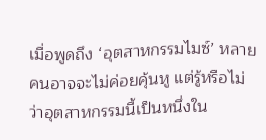เมื่อพูดถึง ‘อุตสาหกรรมไมซ์’ หลายคนอาจจะไม่ค่อยคุ้นหู แต่รู้หรือไม่ว่าอุตสาหกรรมนี้เป็นหนึ่งใน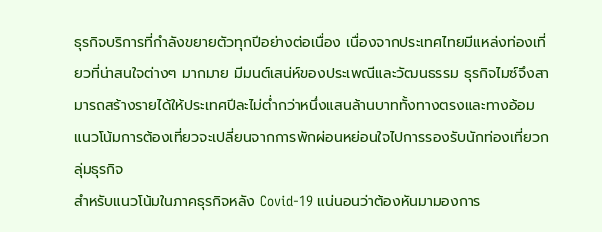ธุรกิจบริการที่กำลังขยายตัวทุกปีอย่างต่อเนื่อง เนื่องจากประเทศไทยมีแหล่งท่องเที่ยวที่น่าสนใจต่างๆ มากมาย มีมนต์เสน่ห์ของประเพณีและวัฒนธรรม ธุรกิจไมซ์จึงสามารถสร้างรายได้ให้ประเทศปีละไม่ต่ำกว่าหนึ่งแสนล้านบาททั้งทางตรงและทางอ้อม
แนวโน้มการต้องเที่ยวจะเปลี่ยนจากการพักผ่อนหย่อนใจไปการรองรับนักท่องเที่ยวกลุ่มธุรกิจ
สำหรับแนวโน้มในภาคธุรกิจหลัง Covid-19 แน่นอนว่าต้องหันมามองการ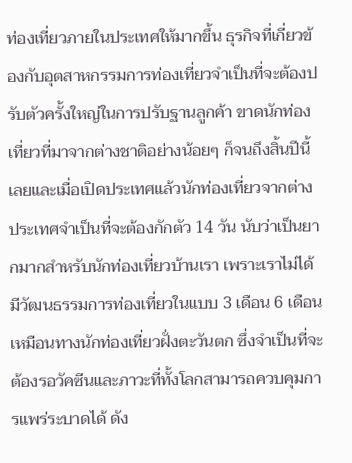ท่องเที่ยวภายในประเทศให้มากขึ้น ธุรกิจที่เกี่ยวข้องกับอุตสาหกรรมการท่องเที่ยวจำเป็นที่จะต้องปรับตัวครั้งใหญ่ในการปรับฐานลูกค้า ขาดนักท่องเที่ยวที่มาจากต่างชาติอย่างน้อยๆ ก็จนถึงสิ้นปีนี้เลยและเมื่อเปิดประเทศแล้วนักท่องเที่ยวจากต่างประเทศจำเป็นที่จะต้องกักตัว 14 วัน นับว่าเป็นยากมากสำหรับนักท่องเที่ยวบ้านเรา เพราะเราไม่ได้มีวัฒนธรรมการท่องเที่ยวในแบบ 3 เดือน 6 เดือน เหมือนทางนักท่องเที่ยวฝั่งตะวันตก ซึ่งจำเป็นที่จะต้องรอวัคซีนและภาวะที่ทั้งโลกสามารถควบคุมการแพร่ระบาดได้ ดัง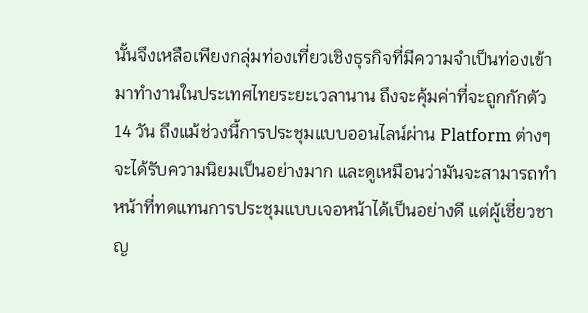นั้นจึงเหลือเพียงกลุ่มท่องเที่ยวเชิงธุรกิจที่มีความจำเป็นท่องเข้ามาทำงานในประเทศไทยระยะเวลานาน ถึงจะคุ้มค่าที่จะถูกกักตัว 14 วัน ถึงแม้ช่วงนี้การประชุมแบบออนไลน์ผ่าน Platform ต่างๆ จะได้รับความนิยมเป็นอย่างมาก และดูเหมือนว่ามันจะสามารถทำหน้าที่ทดแทนการประชุมแบบเจอหน้าได้เป็นอย่างดี แต่ผู้เชี่ยวชาญ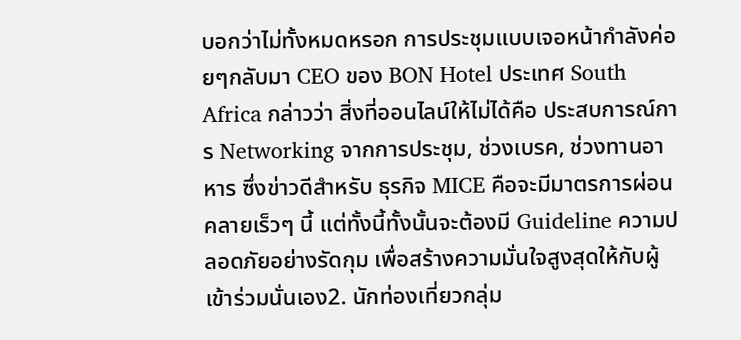บอกว่าไม่ทั้งหมดหรอก การประชุมแบบเจอหน้ากำลังค่อยๆกลับมา CEO ของ BON Hotel ประเทศ South Africa กล่าวว่า สิ่งที่ออนไลน์ให้ไม่ได้คือ ประสบการณ์การ Networking จากการประชุม, ช่วงเบรค, ช่วงทานอาหาร ซึ่งข่าวดีสำหรับ ธุรกิจ MICE คือจะมีมาตรการผ่อนคลายเร็วๆ นี้ แต่ทั้งนี้ทั้งนั้นจะต้องมี Guideline ความปลอดภัยอย่างรัดกุม เพื่อสร้างความมั่นใจสูงสุดให้กับผู้เข้าร่วมนั่นเอง2. นักท่องเที่ยวกลุ่ม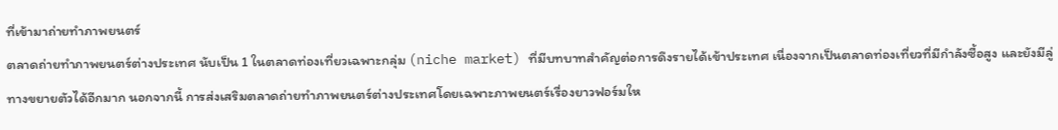ที่เข้ามาถ่ายทำภาพยนตร์
ตลาดถ่ายทำภาพยนตร์ต่างประเทศ นับเป็น 1 ในตลาดท่องเที่ยวเฉพาะกลุ่ม (niche market) ที่มีบทบาทสำคัญต่อการดึงรายได้เข้าประเทศ เนื่องจากเป็นตลาดท่องเที่ยวที่มีกำลังซื้อสูง และยังมีลู่ทางขยายตัวได้อีกมาก นอกจากนี้ การส่งเสริมตลาดถ่ายทำภาพยนตร์ต่างประเทศโดยเฉพาะภาพยนตร์เรื่องยาวฟอร์มให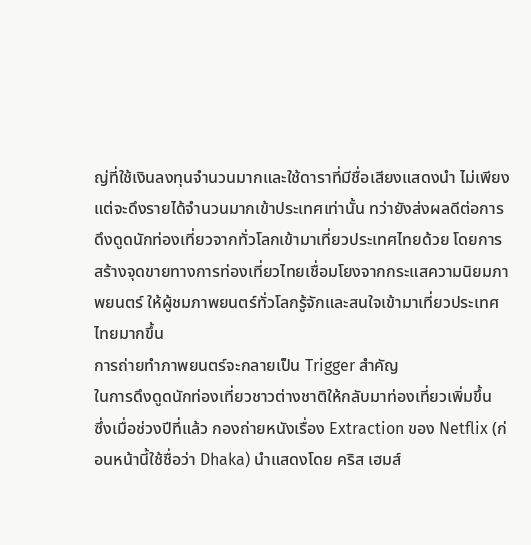ญ่ที่ใช้เงินลงทุนจำนวนมากและใช้ดาราที่มีชื่อเสียงแสดงนำ ไม่เพียงแต่จะดึงรายได้จำนวนมากเข้าประเทศเท่านั้น ทว่ายังส่งผลดีต่อการดึงดูดนักท่องเที่ยวจากทั่วโลกเข้ามาเที่ยวประเทศไทยด้วย โดยการสร้างจุดขายทางการท่องเที่ยวไทยเชื่อมโยงจากกระแสความนิยมภาพยนตร์ ให้ผู้ชมภาพยนตร์ทั่วโลกรู้จักและสนใจเข้ามาเที่ยวประเทศไทยมากขึ้น
การถ่ายทำภาพยนตร์จะกลายเป็น Trigger สำคัญ
ในการดึงดูดนักท่องเที่ยวชาวต่างชาติให้กลับมาท่องเที่ยวเพิ่มขึ้น
ซึ่งเมื่อช่วงปีที่แล้ว กองถ่ายหนังเรื่อง Extraction ของ Netflix (ก่อนหน้านี้ใช้ชื่อว่า Dhaka) นำแสดงโดย คริส เฮมส์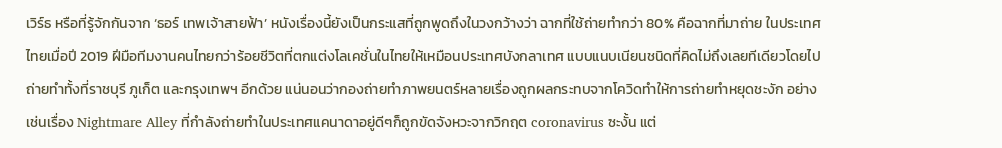เวิร์ธ หรือที่รู้จักกันจาก ‘ธอร์ เทพเจ้าสายฟ้า’ หนังเรื่องนี้ยังเป็นกระแสที่ถูกพูดถึงในวงกว้างว่า ฉากที่ใช้ถ่ายทำกว่า 80% คือฉากที่มาถ่าย ในประเทศไทยเมื่อปี 2019 ฝีมือทีมงานคนไทยกว่าร้อยชีวิตที่ตกแต่งโลเคชั่นในไทยให้เหมือนประเทศบังกลาเทศ แบบแนบเนียนชนิดที่คิดไม่ถึงเลยทีเดียวโดยไปถ่ายทำทั้งที่ราชบุรี ภูเก็ต และกรุงเทพฯ อีกด้วย แน่นอนว่ากองถ่ายทำภาพยนตร์หลายเรื่องถูกผลกระทบจากโควิดทำให้การถ่ายทำหยุดชะงัก อย่างเช่นเรื่อง Nightmare Alley ที่กำลังถ่ายทำในประเทศแคนาดาอยู่ดีๆก็ถูกขัดจังหวะจากวิกฤต coronavirus ซะงั้น แต่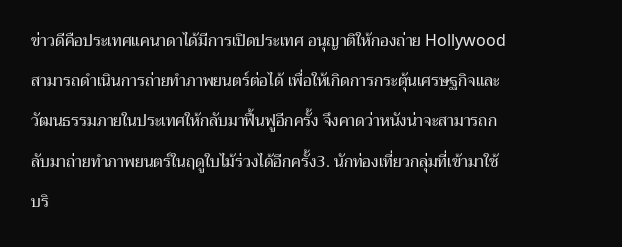ข่าวดีคือประเทศแคนาดาได้มีการเปิดประเทศ อนุญาติให้กองถ่าย Hollywood สามารถดำเนินการถ่ายทำภาพยนตร์ต่อได้ เพื่อให้เกิดการกระตุ้นเศรษฐกิจและวัฒนธรรมภายในประเทศให้กลับมาฟื้นฟูอีกครั้ง จึงคาดว่าหนังน่าจะสามารถกลับมาถ่ายทำภาพยนตร์ในฤดูใบไม้ร่วงได้อีกครั้ง3. นักท่องเที่ยวกลุ่มที่เข้ามาใช้บริ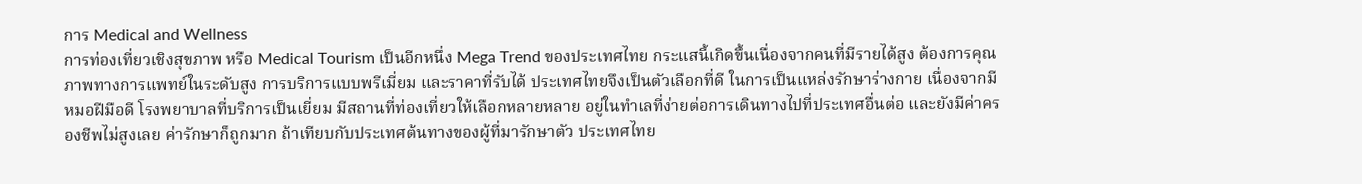การ Medical and Wellness
การท่องเที่ยวเชิงสุขภาพ หรือ Medical Tourism เป็นอีกหนึ่ง Mega Trend ของประเทศไทย กระแสนี้เกิดขึ้นเนื่องจากคนที่มีรายได้สูง ต้องการคุณภาพทางการแพทย์ในระดับสูง การบริการแบบพรีเมี่ยม และราคาที่รับได้ ประเทศไทยจึงเป็นตัวเลือกที่ดี ในการเป็นแหล่งรักษาร่างกาย เนื่องจากมีหมอฝีมือดี โรงพยาบาลที่บริการเป็นเยี่ยม มีสถานที่ท่องเที่ยวให้เลือกหลายหลาย อยู่ในทำเลที่ง่ายต่อการเดินทางไปที่ประเทศอื่นต่อ และยังมีค่าครองชีพไม่สูงเลย ค่ารักษาก็ถูกมาก ถ้าเทียบกับประเทศต้นทางของผู้ที่มารักษาตัว ประเทศไทย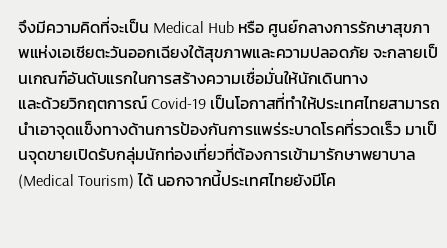จึงมีความคิดที่จะเป็น Medical Hub หรือ ศูนย์กลางการรักษาสุขภาพแห่งเอเชียตะวันออกเฉียงใต้สุขภาพและความปลอดภัย จะกลายเป็นเกณฑ์อันดับแรกในการสร้างความเชื่อมั่นให้นักเดินทาง
และด้วยวิกฤตการณ์ Covid-19 เป็นโอกาสที่ทำให้ประเทศไทยสามารถนำเอาจุดแข็งทางด้านการป้องกันการแพร่ระบาดโรคที่รวดเร็ว มาเป็นจุดขายเปิดรับกลุ่มนักท่องเที่ยวที่ต้องการเข้ามารักษาพยาบาล (Medical Tourism) ได้ นอกจากนี้ประเทศไทยยังมีโค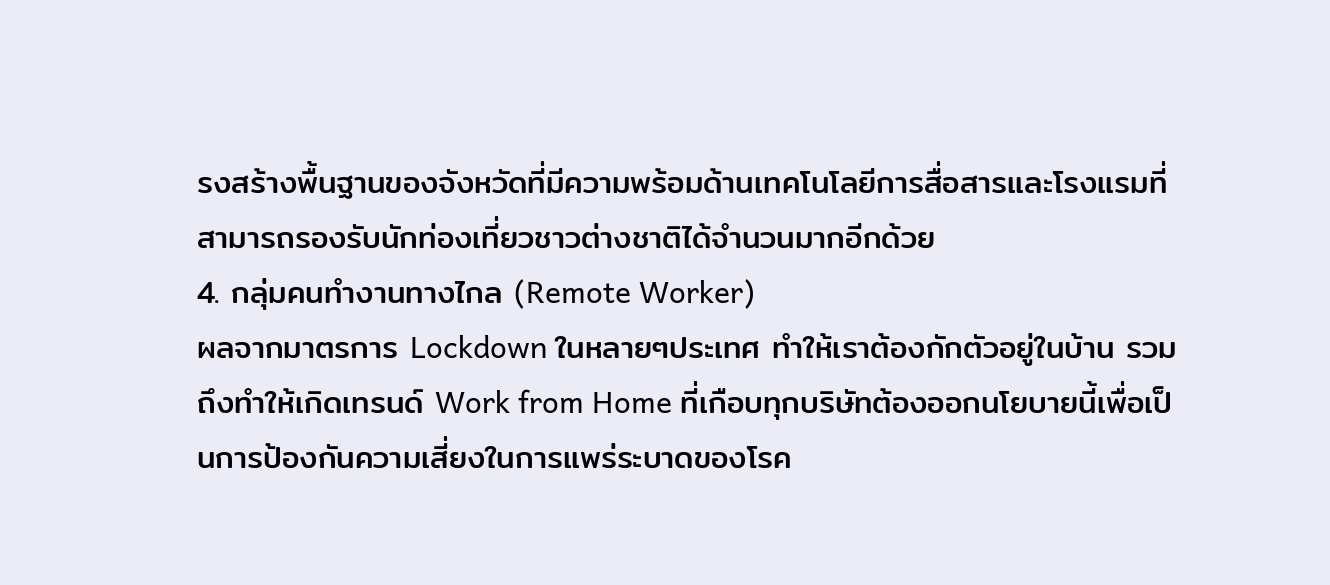รงสร้างพื้นฐานของจังหวัดที่มีความพร้อมด้านเทคโนโลยีการสื่อสารและโรงแรมที่สามารถรองรับนักท่องเที่ยวชาวต่างชาติได้จำนวนมากอีกด้วย
4. กลุ่มคนทำงานทางไกล (Remote Worker)
ผลจากมาตรการ Lockdown ในหลายๆประเทศ ทำให้เราต้องกักตัวอยู่ในบ้าน รวมถึงทำให้เกิดเทรนด์ Work from Home ที่เกือบทุกบริษัทต้องออกนโยบายนี้เพื่อเป็นการป้องกันความเสี่ยงในการแพร่ระบาดของโรค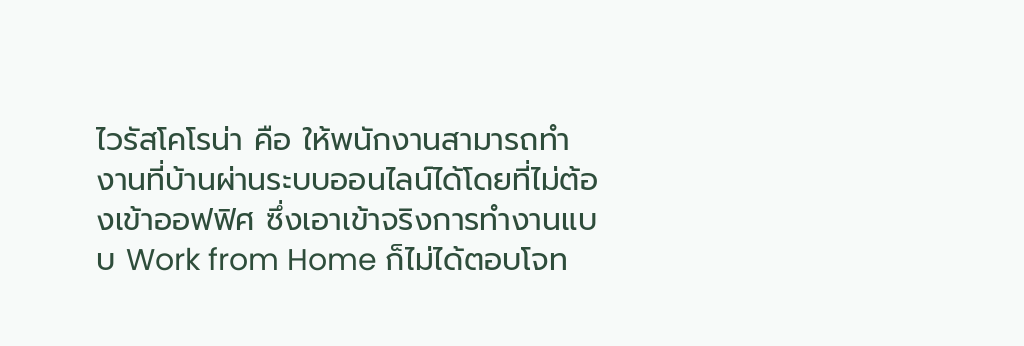ไวรัสโคโรน่า คือ ให้พนักงานสามารถทำงานที่บ้านผ่านระบบออนไลน์ได้โดยที่ไม่ต้องเข้าออฟฟิศ ซึ่งเอาเข้าจริงการทำงานแบบ Work from Home ก็ไม่ได้ตอบโจท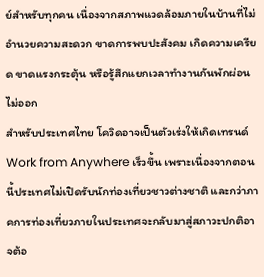ย์สำหรับทุกคน เนื่องจากสภาพแวดล้อมภายในบ้านที่ไม่อำนวยความสะดวก ขาดการพบปะสังคม เกิดความเครียด ขาดแรงกระตุ้น หรือรู้สึกแยกเวลาทำงานกันพักผ่อนไม่ออก
สำหรับประเทศไทย โควิดอาจเป็นตัวเร่งให้เกิดเทรนด์ Work from Anywhere เร็วขึ้น เพราะเนื่องจากตอนนี้ประเทศไม่เปิดรับนักท่องเที่ยวชาวต่างชาติ และกว่าภาคการท่องเที่ยวภายในประเทศจะกลับมาสู่สภาวะปกติอาจต้อ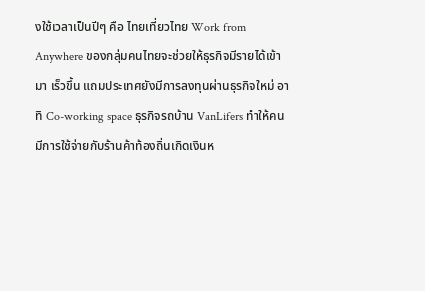งใช้เวลาเป็นปีๆ คือ ไทยเที่ยวไทย Work from Anywhere ของกลุ่มคนไทยจะช่วยให้ธุรกิจมีรายได้เข้ามา เร็วขึ้น แถมประเทศยังมีการลงทุนผ่านธุรกิจใหม่ อาทิ Co-working space ธุรกิจรถบ้าน VanLifers ทําให้คน มีการใช้จ่ายกับร้านค้าท้องถิ่นเกิดเงินห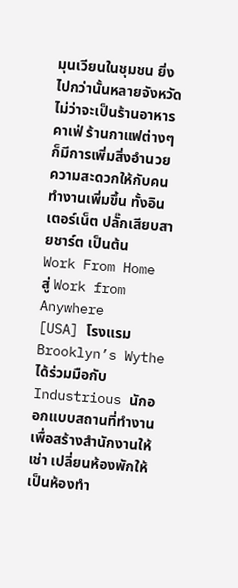มุนเวียนในชุมชน ยิ่งไปกว่านั้นหลายจังหวัดไม่ว่าจะเป็นร้านอาหาร คาเฟ่ ร้านกาแฟต่างๆก็มีการเพิ่มสิ่งอำนวยความสะดวกให้กับคนทำงานเพิ่มขึ้น ทั้งอินเตอร์เน็ต ปลั๊กเสียบสายชาร์ต เป็นต้น
Work From Home สู่ Work from Anywhere
[USA] โรงแรม Brooklyn’s Wythe ได้ร่วมมือกับ Industrious นักออกแบบสถานที่ทำงานเพื่อสร้างสำนักงานให้เช่า เปลี่ยนห้องพักให้เป็นห้องทำ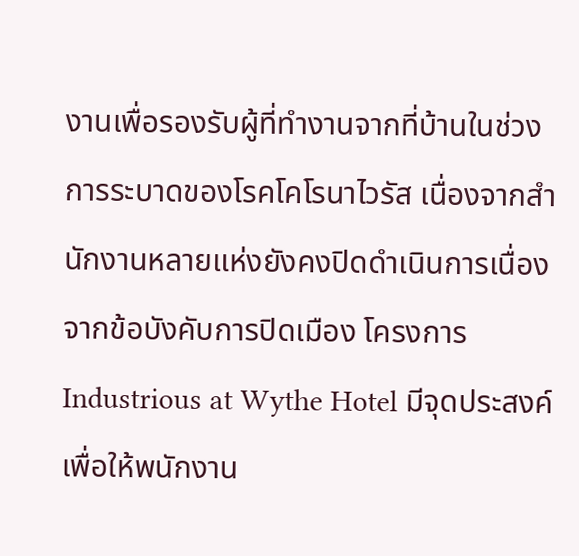งานเพื่อรองรับผู้ที่ทำงานจากที่บ้านในช่วงการระบาดของโรคโคโรนาไวรัส เนื่องจากสำนักงานหลายแห่งยังคงปิดดำเนินการเนื่องจากข้อบังคับการปิดเมือง โครงการ Industrious at Wythe Hotel มีจุดประสงค์เพื่อให้พนักงาน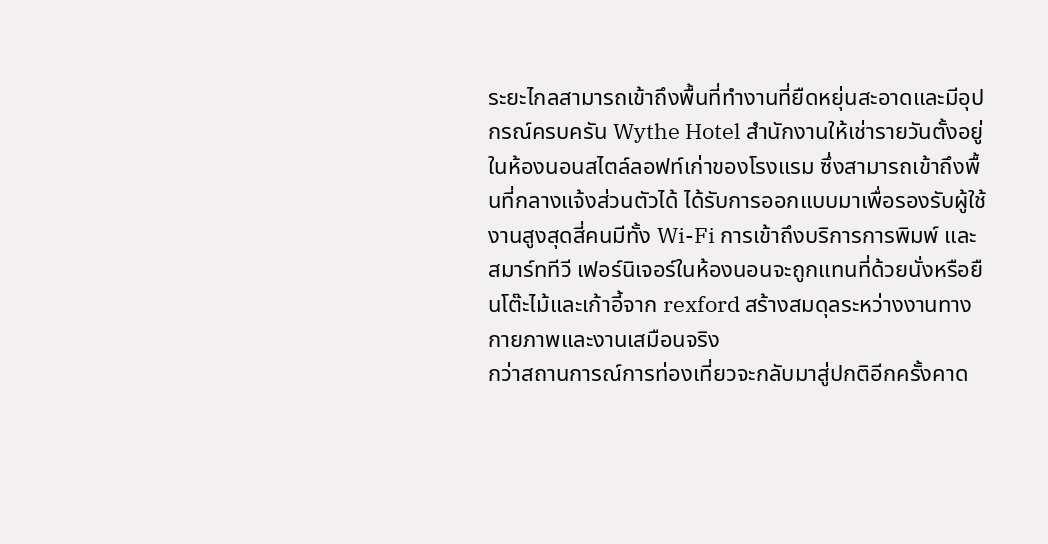ระยะไกลสามารถเข้าถึงพื้นที่ทำงานที่ยืดหยุ่นสะอาดและมีอุปกรณ์ครบครัน Wythe Hotel สำนักงานให้เช่ารายวันตั้งอยู่ในห้องนอนสไตล์ลอฟท์เก่าของโรงแรม ซึ่งสามารถเข้าถึงพื้นที่กลางแจ้งส่วนตัวได้ ได้รับการออกแบบมาเพื่อรองรับผู้ใช้งานสูงสุดสี่คนมีทั้ง Wi-Fi การเข้าถึงบริการการพิมพ์ และสมาร์ททีวี เฟอร์นิเจอร์ในห้องนอนจะถูกแทนที่ด้วยนั่งหรือยืนโต๊ะไม้และเก้าอี้จาก rexford สร้างสมดุลระหว่างงานทางกายภาพและงานเสมือนจริง
กว่าสถานการณ์การท่องเที่ยวจะกลับมาสู่ปกติอีกครั้งคาด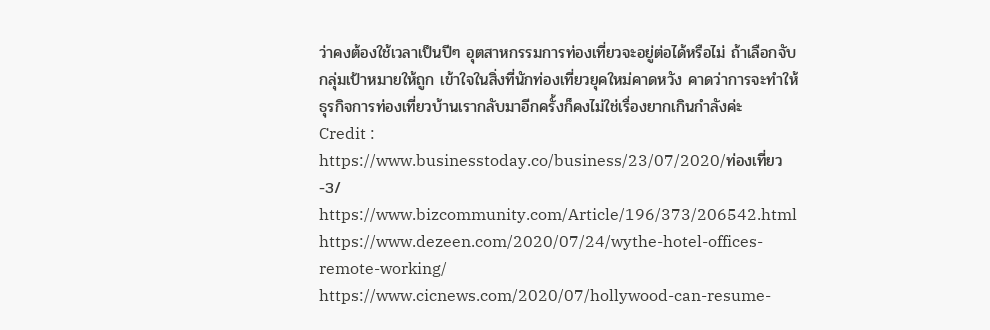ว่าคงต้องใช้เวลาเป็นปีๆ อุตสาหกรรมการท่องเที่ยวจะอยู่ต่อได้หรือไม่ ถ้าเลือกจับกลุ่มเป้าหมายให้ถูก เข้าใจในสิ่งที่นักท่องเที่ยวยุคใหม่คาดหวัง คาดว่าการจะทำให้ธุรกิจการท่องเที่ยวบ้านเรากลับมาอีกครั้งก็คงไม่ใช่เรื่องยากเกินกำลังค่ะ
Credit :
https://www.businesstoday.co/business/23/07/2020/ท่องเที่ยว-3/
https://www.bizcommunity.com/Article/196/373/206542.html
https://www.dezeen.com/2020/07/24/wythe-hotel-offices-remote-working/
https://www.cicnews.com/2020/07/hollywood-can-resume-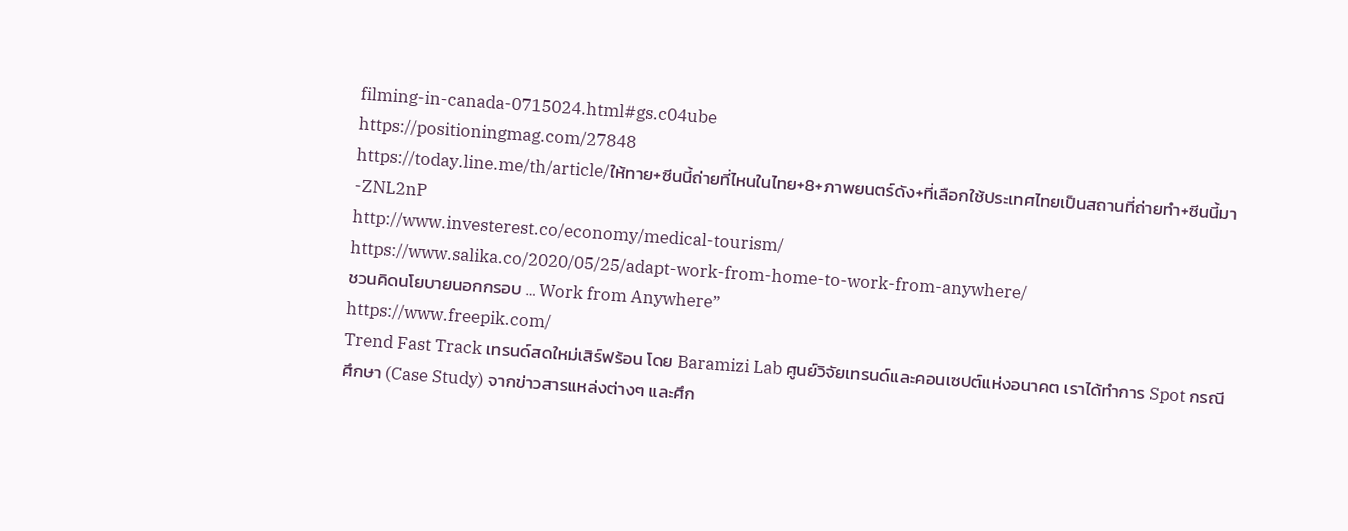filming-in-canada-0715024.html#gs.c04ube
https://positioningmag.com/27848
https://today.line.me/th/article/ให้ทาย+ซีนนี้ถ่ายที่ไหนในไทย+8+ภาพยนตร์ดัง+ที่เลือกใช้ประเทศไทยเป็นสถานที่ถ่ายทำ+ซีนนี้มา-ZNL2nP
http://www.investerest.co/economy/medical-tourism/
https://www.salika.co/2020/05/25/adapt-work-from-home-to-work-from-anywhere/
ชวนคิดนโยบายนอกกรอบ … Work from Anywhere”
https://www.freepik.com/
Trend Fast Track เทรนด์สดใหม่เสิร์ฟร้อน โดย Baramizi Lab ศูนย์วิจัยเทรนด์และคอนเซปต์แห่งอนาคต เราได้ทำการ Spot กรณีศึกษา (Case Study) จากข่าวสารแหล่งต่างๆ และศึก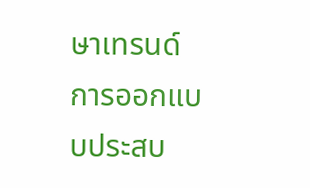ษาเทรนด์การออกแบบประสบ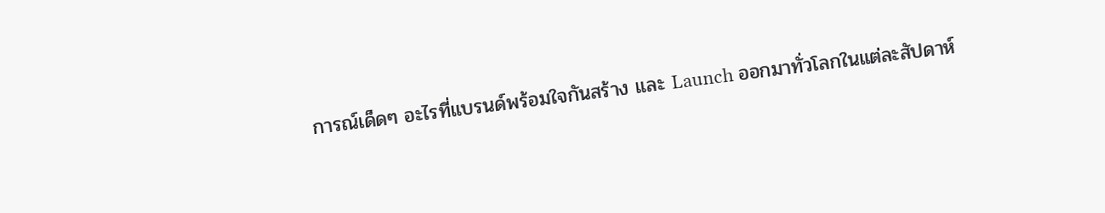การณ์เด็ดๆ อะไรที่แบรนด์พร้อมใจกันสร้าง และ Launch ออกมาทั่วโลกในแต่ละสัปดาห์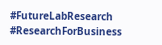#FutureLabResearch #ResearchForBusiness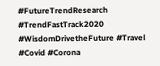#FutureTrendResearch #TrendFastTrack2020 #WisdomDrivetheFuture #Travel #Covid #Corona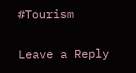#Tourism

Leave a Reply